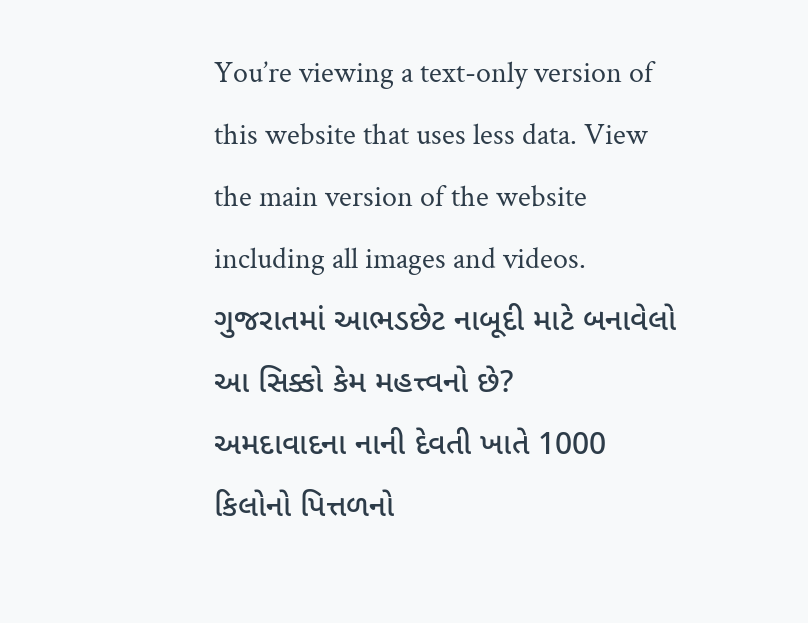You’re viewing a text-only version of this website that uses less data. View the main version of the website including all images and videos.
ગુજરાતમાં આભડછેટ નાબૂદી માટે બનાવેલો આ સિક્કો કેમ મહત્ત્વનો છે?
અમદાવાદના નાની દેવતી ખાતે 1000 કિલોનો પિત્તળનો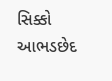સિક્કો આભડછેદ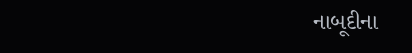નાબૂદીના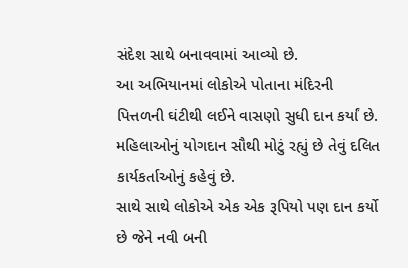સંદેશ સાથે બનાવવામાં આવ્યો છે.
આ અભિયાનમાં લોકોએ પોતાના મંદિરની પિત્તળની ઘંટીથી લઈને વાસણો સુધી દાન કર્યાં છે.
મહિલાઓનું યોગદાન સૌથી મોટું રહ્યું છે તેવું દલિત કાર્યકર્તાઓનું કહેવું છે.
સાથે સાથે લોકોએ એક એક રૂપિયો પણ દાન કર્યો છે જેને નવી બની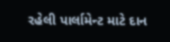રહેલી પાર્લામેન્ટ માટે દાન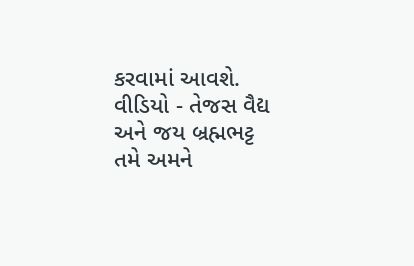કરવામાં આવશે.
વીડિયો - તેજસ વૈદ્ય અને જય બ્રહ્મભટ્ટ
તમે અમને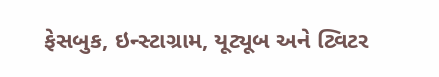ફેસબુક, ઇન્સ્ટાગ્રામ, યૂટ્યૂબ અને ટ્વિટર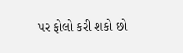પર ફોલો કરી શકો છો